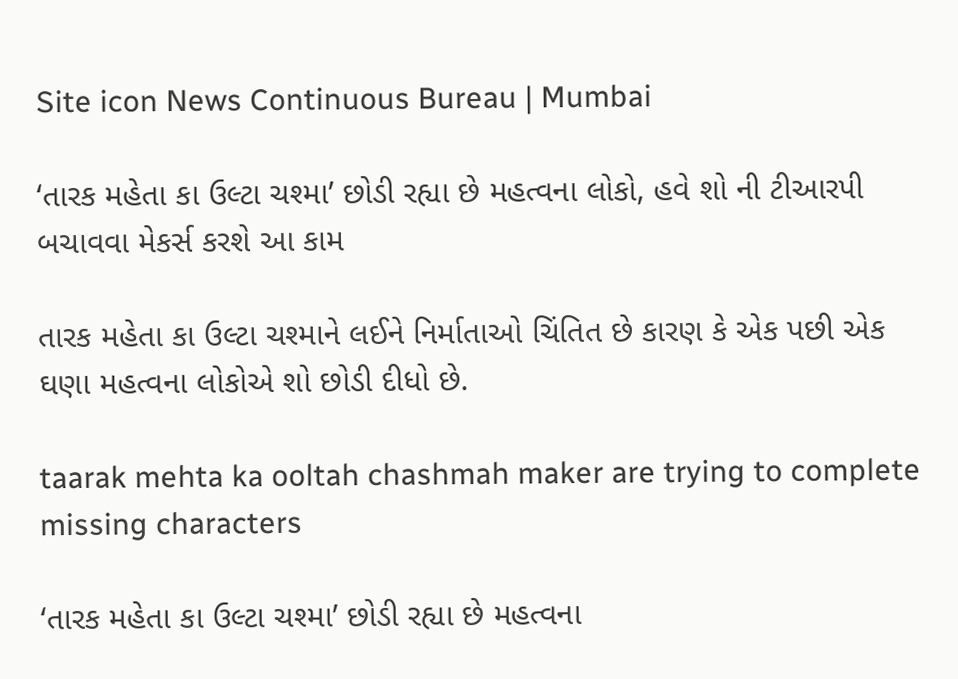Site icon News Continuous Bureau | Mumbai

‘તારક મહેતા કા ઉલ્ટા ચશ્મા’ છોડી રહ્યા છે મહત્વના લોકો, હવે શો ની ટીઆરપી બચાવવા મેકર્સ કરશે આ કામ

તારક મહેતા કા ઉલ્ટા ચશ્માને લઈને નિર્માતાઓ ચિંતિત છે કારણ કે એક પછી એક ઘણા મહત્વના લોકોએ શો છોડી દીધો છે.

taarak mehta ka ooltah chashmah maker are trying to complete missing characters

‘તારક મહેતા કા ઉલ્ટા ચશ્મા’ છોડી રહ્યા છે મહત્વના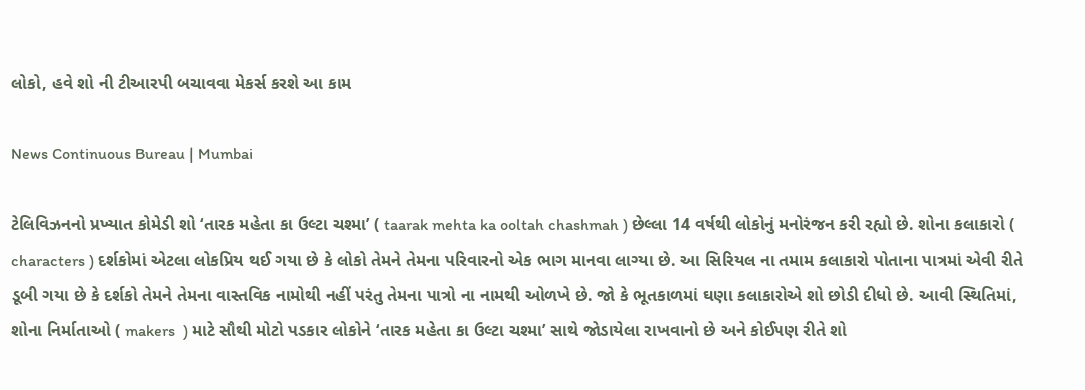લોકો, હવે શો ની ટીઆરપી બચાવવા મેકર્સ કરશે આ કામ

News Continuous Bureau | Mumbai

ટેલિવિઝનનો પ્રખ્યાત કોમેડી શો ‘તારક મહેતા કા ઉલ્ટા ચશ્મા’ ( taarak mehta ka ooltah chashmah ) છેલ્લા 14 વર્ષથી લોકોનું મનોરંજન કરી રહ્યો છે. શોના કલાકારો ( characters ) દર્શકોમાં એટલા લોકપ્રિય થઈ ગયા છે કે લોકો તેમને તેમના પરિવારનો એક ભાગ માનવા લાગ્યા છે. આ સિરિયલ ના તમામ કલાકારો પોતાના પાત્રમાં એવી રીતે ડૂબી ગયા છે કે દર્શકો તેમને તેમના વાસ્તવિક નામોથી નહીં પરંતુ તેમના પાત્રો ના નામથી ઓળખે છે. જો કે ભૂતકાળમાં ઘણા કલાકારોએ શો છોડી દીધો છે. આવી સ્થિતિમાં, શોના નિર્માતાઓ ( makers  ) માટે સૌથી મોટો પડકાર લોકોને ‘તારક મહેતા કા ઉલ્ટા ચશ્મા’ સાથે જોડાયેલા રાખવાનો છે અને કોઈપણ રીતે શો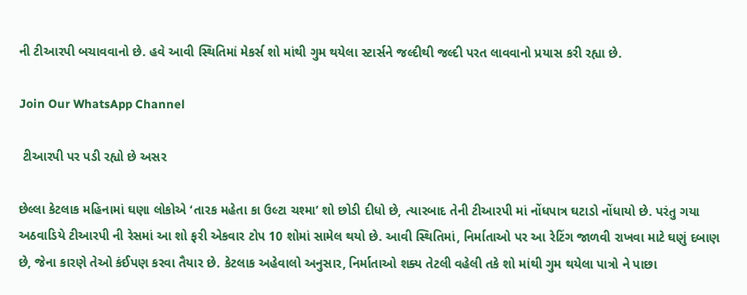ની ટીઆરપી બચાવવાનો છે. હવે આવી સ્થિતિમાં મેકર્સ શો માંથી ગુમ થયેલા સ્ટાર્સને જલ્દીથી જલ્દી પરત લાવવાનો પ્રયાસ કરી રહ્યા છે.

Join Our WhatsApp Channel

 ટીઆરપી પર પડી રહ્યો છે અસર

છેલ્લા કેટલાક મહિનામાં ઘણા લોકોએ ‘તારક મહેતા કા ઉલ્ટા ચશ્મા’ શો છોડી દીધો છે, ત્યારબાદ તેની ટીઆરપી માં નોંધપાત્ર ઘટાડો નોંધાયો છે. પરંતુ ગયા અઠવાડિયે ટીઆરપી ની રેસમાં આ શો ફરી એકવાર ટોપ 10 શોમાં સામેલ થયો છે. આવી સ્થિતિમાં, નિર્માતાઓ પર આ રેટિંગ જાળવી રાખવા માટે ઘણું દબાણ છે, જેના કારણે તેઓ કંઈપણ કરવા તૈયાર છે. કેટલાક અહેવાલો અનુસાર, નિર્માતાઓ શક્ય તેટલી વહેલી તકે શો માંથી ગુમ થયેલા પાત્રો ને પાછા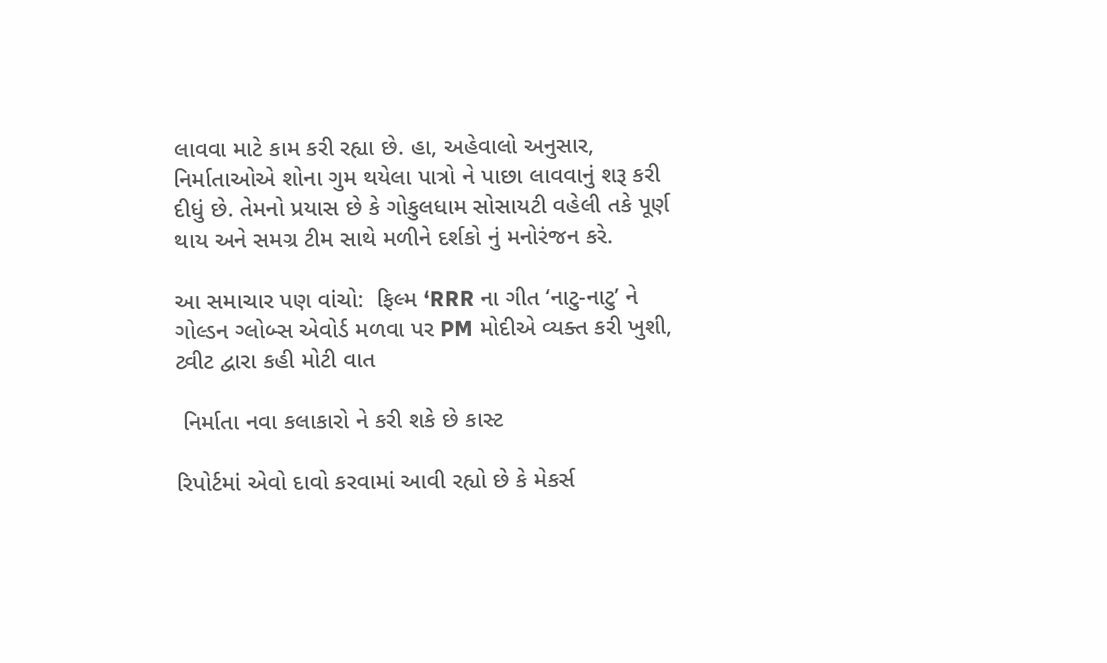લાવવા માટે કામ કરી રહ્યા છે. હા, અહેવાલો અનુસાર, નિર્માતાઓએ શોના ગુમ થયેલા પાત્રો ને પાછા લાવવાનું શરૂ કરી દીધું છે. તેમનો પ્રયાસ છે કે ગોકુલધામ સોસાયટી વહેલી તકે પૂર્ણ થાય અને સમગ્ર ટીમ સાથે મળીને દર્શકો નું મનોરંજન કરે.

આ સમાચાર પણ વાંચો:  ફિલ્મ ‘RRR ના ગીત ‘નાટુ-નાટુ’ ને ગોલ્ડન ગ્લોબ્સ એવોર્ડ મળવા પર PM મોદીએ વ્યક્ત કરી ખુશી, ટ્વીટ દ્વારા કહી મોટી વાત

 નિર્માતા નવા કલાકારો ને કરી શકે છે કાસ્ટ

રિપોર્ટમાં એવો દાવો કરવામાં આવી રહ્યો છે કે મેકર્સ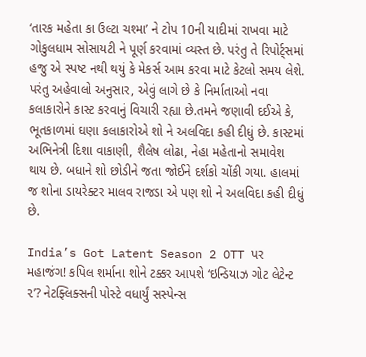‘તારક મહેતા કા ઉલ્ટા ચશ્મા’ ને ટોપ 10ની યાદીમાં રાખવા માટે ગોકુલધામ સોસાયટી ને પૂર્ણ કરવામાં વ્યસ્ત છે. પરંતુ તે રિપોર્ટ્સમાં હજુ એ સ્પષ્ટ નથી થયું કે મેકર્સ આમ કરવા માટે કેટલો સમય લેશે. પરંતુ અહેવાલો અનુસાર, એવું લાગે છે કે નિર્માતાઓ નવા કલાકારોને કાસ્ટ કરવાનું વિચારી રહ્યા છે.તમને જણાવી દઈએ કે, ભૂતકાળમાં ઘણા કલાકારોએ શો ને અલવિદા કહી દીધું છે. કાસ્ટમાં અભિનેત્રી દિશા વાકાણી, શૈલેષ લોઢા, નેહા મહેતાનો સમાવેશ થાય છે. બધાને શો છોડીને જતા જોઈને દર્શકો ચોંકી ગયા. હાલમાં જ શોના ડાયરેક્ટર માલવ રાજડા એ પણ શો ને અલવિદા કહી દીધું છે.

India’s Got Latent Season 2 OTT પર મહાજંગ! કપિલ શર્માના શોને ટક્કર આપશે ‘ઇન્ડિયાઝ ગોટ લેટેન્ટ ૨’? નેટફ્લિક્સની પોસ્ટે વધાર્યું સસ્પેન્સ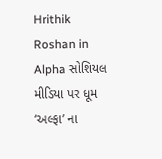Hrithik Roshan in Alpha સોશિયલ મીડિયા પર ધૂમ ‘અલ્ફા’ ના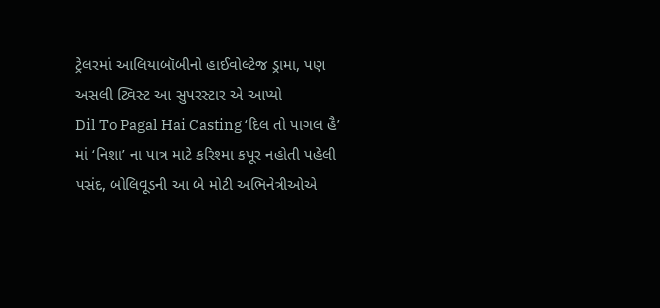ટ્રેલરમાં આલિયાબૉબીનો હાઈવોલ્ટેજ ડ્રામા, પણ અસલી ટ્વિસ્ટ આ સુપરસ્ટાર એ આપ્યો
Dil To Pagal Hai Casting ‘દિલ તો પાગલ હૈ’ માં ‘નિશા’ ના પાત્ર માટે કરિશ્મા કપૂર નહોતી પહેલી પસંદ, બોલિવૂડની આ બે મોટી અભિનેત્રીઓએ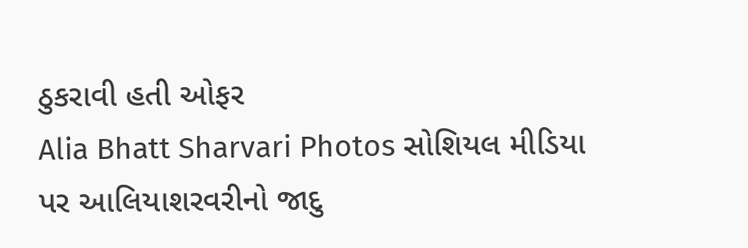ઠુકરાવી હતી ઓફર
Alia Bhatt Sharvari Photos સોશિયલ મીડિયા પર આલિયાશરવરીનો જાદુ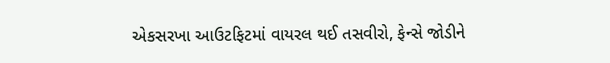એકસરખા આઉટફિટમાં વાયરલ થઈ તસવીરો, ફેન્સે જોડીને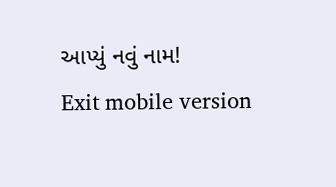આપ્યું નવું નામ!
Exit mobile version